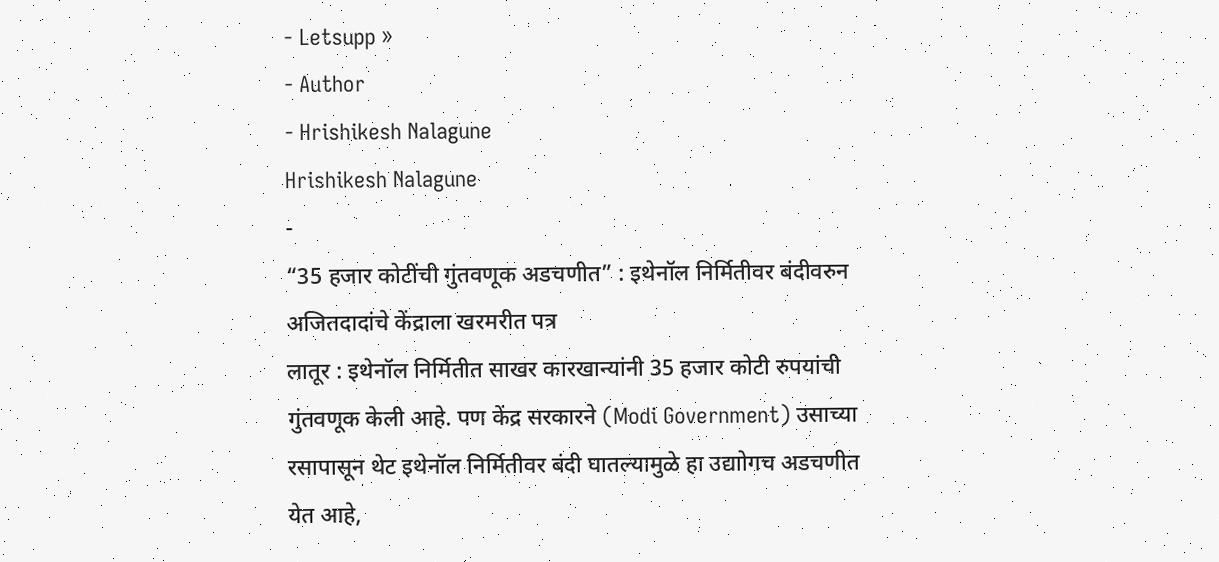- Letsupp »
- Author
- Hrishikesh Nalagune
Hrishikesh Nalagune
-
“35 हजार कोटींची गुंतवणूक अडचणीत” : इथेनॉल निर्मितीवर बंदीवरुन अजितदादांचे केंद्राला खरमरीत पत्र
लातूर : इथेनॉल निर्मितीत साखर कारखान्यांनी 35 हजार कोटी रुपयांची गुंतवणूक केली आहे. पण केंद्र सरकारने (Modi Government) उसाच्या रसापासून थेट इथेनॉल निर्मितीवर बंदी घातल्यामुळे हा उद्याोगच अडचणीत येत आहे,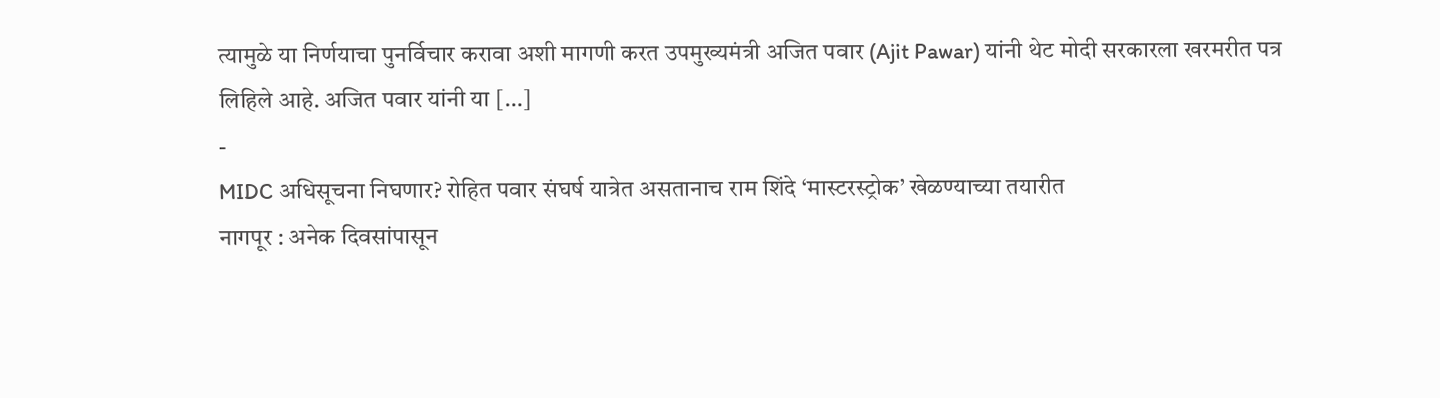त्यामुळे या निर्णयाचा पुनर्विचार करावा अशी मागणी करत उपमुख्यमंत्री अजित पवार (Ajit Pawar) यांनी थेट मोदी सरकारला खरमरीत पत्र लिहिले आहे. अजित पवार यांनी या […]
-
MIDC अधिसूचना निघणार? रोहित पवार संघर्ष यात्रेत असतानाच राम शिंदे ‘मास्टरस्ट्रोक’ खेळण्याच्या तयारीत
नागपूर : अनेक दिवसांपासून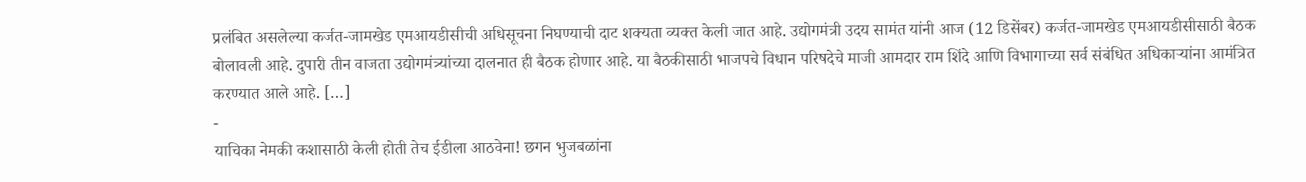प्रलंबित असलेल्या कर्जत-जामखेड एमआयडीसीची अधिसूचना निघण्याची दाट शक्यता व्यक्त केली जात आहे. उद्योगमंत्री उदय सामंत यांनी आज (12 डिसेंबर) कर्जत-जामखेड एमआयडीसीसाठी बैठक बोलावली आहे. दुपारी तीन वाजता उद्योगमंत्र्यांच्या दालनात ही बैठक होणार आहे. या बैठकीसाठी भाजपचे विधान परिषदेचे माजी आमदार राम शिंदे आणि विभागाच्या सर्व संबंधित अधिकाऱ्यांना आमंत्रित करण्यात आले आहे. […]
-
याचिका नेमकी कशासाठी केली होती तेच ईडीला आठवेना! छगन भुजबळांना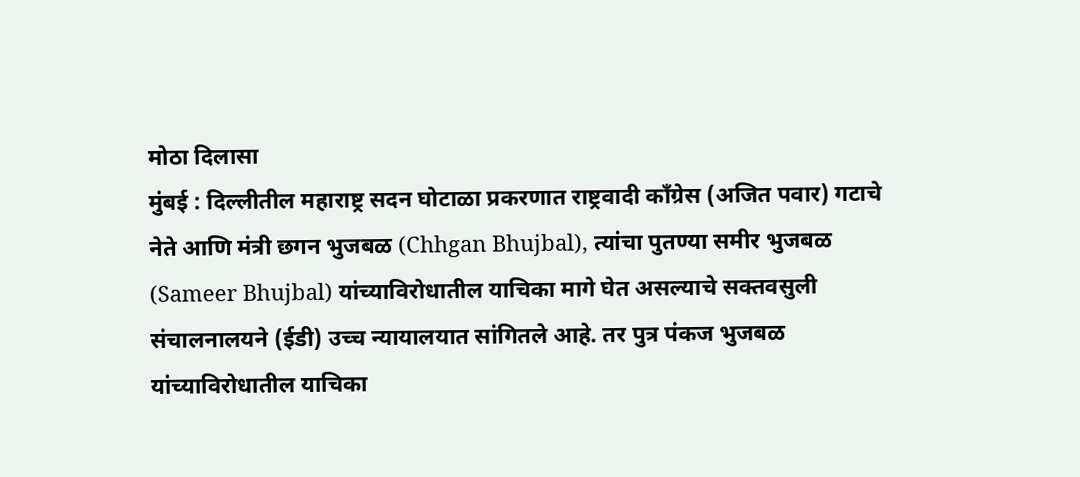मोठा दिलासा
मुंबई : दिल्लीतील महाराष्ट्र सदन घोटाळा प्रकरणात राष्ट्रवादी काँग्रेस (अजित पवार) गटाचे नेते आणि मंत्री छगन भुजबळ (Chhgan Bhujbal), त्यांचा पुतण्या समीर भुजबळ (Sameer Bhujbal) यांच्याविरोधातील याचिका मागे घेत असल्याचे सक्तवसुली संचालनालयने (ईडी) उच्च न्यायालयात सांगितले आहे. तर पुत्र पंकज भुजबळ यांच्याविरोधातील याचिका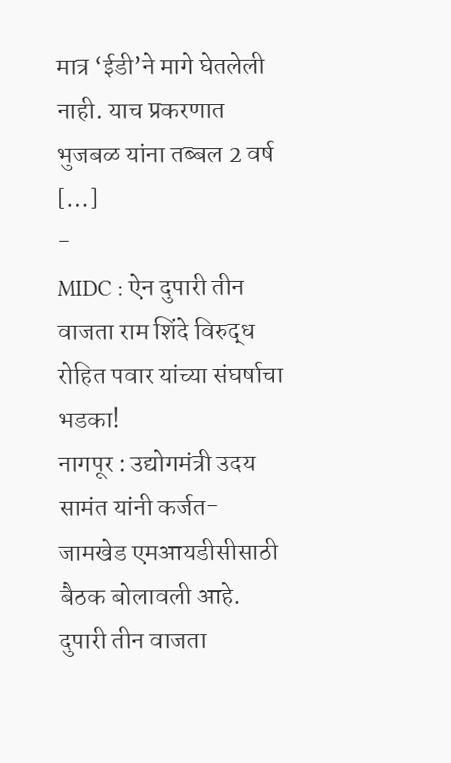मात्र ‘ईडी’ने मागे घेतलेली नाही. याच प्रकरणात भुजबळ यांना तब्बल 2 वर्ष […]
-
MIDC : ऐन दुपारी तीन वाजता राम शिंदे विरुद्ध रोहित पवार यांच्या संघर्षाचा भडका!
नागपूर : उद्योगमंत्री उदय सामंत यांनी कर्जत-जामखेड एमआयडीसीसाठी बैठक बोलावली आहे. दुपारी तीन वाजता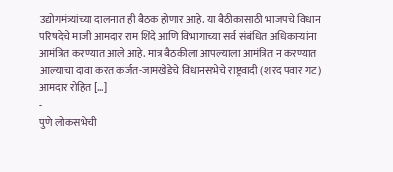उद्योगमंत्र्यांच्या दालनात ही बैठक होणार आहे. या बैठीकासाठी भाजपचे विधान परिषदेचे माजी आमदार राम शिंदे आणि विभागाच्या सर्व संबंधित अधिकाऱ्यांना आमंत्रित करण्यात आले आहे. मात्र बैठकीला आपल्याला आमंत्रित न करण्यात आल्याचा दावा करत कर्जत-जामखेडेचे विधानसभेचे राष्ट्रवादी (शरद पवार गट) आमदार रोहित […]
-
पुणे लोकसभेची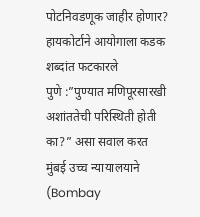पोटनिवडणूक जाहीर होणार? हायकोर्टाने आयोगाला कडक शब्दांत फटकारले
पुणे :”पुण्यात मणिपूरसारखी अशांततेची परिस्थिती होती का?” असा सवाल करत मुंबई उच्च न्यायालयाने (Bombay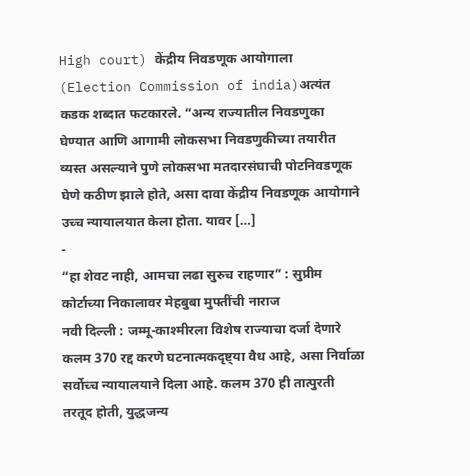High court) केंद्रीय निवडणूक आयोगाला (Election Commission of india)अत्यंत कडक शब्दात फटकारले. “अन्य राज्यातील निवडणुका घेण्यात आणि आगामी लोकसभा निवडणुकीच्या तयारीत व्यस्त असल्याने पुणे लोकसभा मतदारसंघाची पोटनिवडणूक घेणे कठीण झाले होते, असा दावा केंद्रीय निवडणूक आयोगाने उच्च न्यायालयात केला होता. यावर […]
-
“हा शेवट नाही, आमचा लढा सुरुच राहणार” : सुप्रीम कोर्टाच्या निकालावर मेहबुबा मुफ्तींची नाराज
नवी दिल्ली : जम्मू-काश्मीरला विशेष राज्याचा दर्जा देणारे कलम 370 रद्द करणे घटनात्मकदृष्ट्या वैध आहे, असा निर्वाळा सर्वोच्च न्यायालयाने दिला आहे. कलम 370 ही तात्पुरती तरतूद होती, युद्धजन्य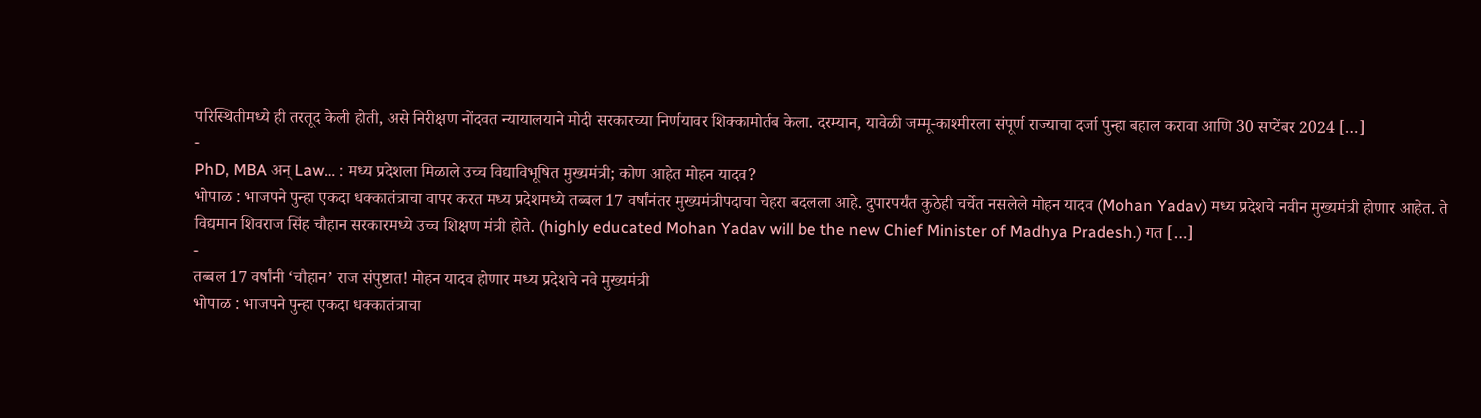परिस्थितीमध्ये ही तरतूद केली होती, असे निरीक्षण नोंदवत न्यायालयाने मोदी सरकारच्या निर्णयावर शिक्कामोर्तब केला. दरम्यान, यावेळी जम्मू-काश्मीरला संपूर्ण राज्याचा दर्जा पुन्हा बहाल करावा आणि 30 सप्टेंबर 2024 […]
-
PhD, MBA अन् Law… : मध्य प्रदेशला मिळाले उच्च विद्याविभूषित मुख्यमंत्री; कोण आहेत मोहन यादव?
भोपाळ : भाजपने पुन्हा एकदा धक्कातंत्राचा वापर करत मध्य प्रदेशमध्ये तब्बल 17 वर्षांनंतर मुख्यमंत्रीपदाचा चेहरा बदलला आहे. दुपारपर्यंत कुठेही चर्चेत नसलेले मोहन यादव (Mohan Yadav) मध्य प्रदेशचे नवीन मुख्यमंत्री होणार आहेत. ते विद्यमान शिवराज सिंह चौहान सरकारमध्ये उच्च शिक्षण मंत्री होते. (highly educated Mohan Yadav will be the new Chief Minister of Madhya Pradesh.) गत […]
-
तब्बल 17 वर्षांनी ‘चौहान’ राज संपुष्टात! मोहन यादव होणार मध्य प्रदेशचे नवे मुख्यमंत्री
भोपाळ : भाजपने पुन्हा एकदा धक्कातंत्राचा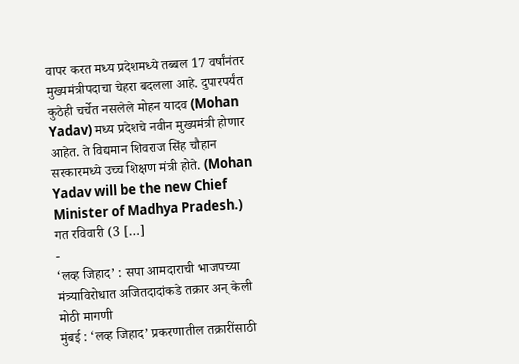वापर करत मध्य प्रदेशमध्ये तब्बल 17 वर्षांनंतर मुख्यमंत्रीपदाचा चेहरा बदलला आहे. दुपारपर्यंत कुठेही चर्चेत नसलेले मोहन यादव (Mohan Yadav) मध्य प्रदेशचे नवीन मुख्यमंत्री होणार आहेत. ते विद्यमान शिवराज सिंह चौहान सरकारमध्ये उच्च शिक्षण मंत्री होते. (Mohan Yadav will be the new Chief Minister of Madhya Pradesh.) गत रविवारी (3 […]
-
‘लव्ह जिहाद’ : सपा आमदाराची भाजपच्या मंत्र्याविरोधात अजितदादांकडे तक्रार अन् केली मोठी मागणी
मुंबई : ‘लव्ह जिहाद’ प्रकरणातील तक्रारींसाठी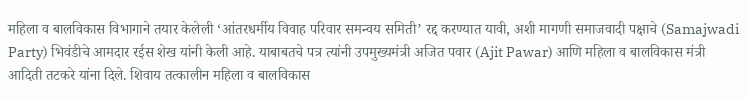महिला व बालविकास विभागाने तयार केलेली ‘आंतरधर्मीय विवाह परिवार समन्वय समिती’ रद्द करण्यात यावी, अशी मागणी समाजवादी पक्षाचे (Samajwadi Party) भिवंडीचे आमदार रईस शेख यांनी केली आहे. याबाबतचे पत्र त्यांनी उपमुख्यमंत्री अजित पवार (Ajit Pawar) आणि महिला व बालविकास मंत्री आदिती तटकरे यांना दिले. शिवाय तत्कालीन महिला व बालविकास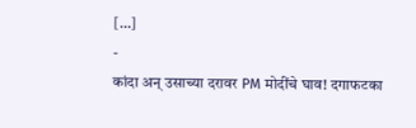[…]
-
कांदा अन् उसाच्या दरावर PM मोदींचे घाव! दगाफटका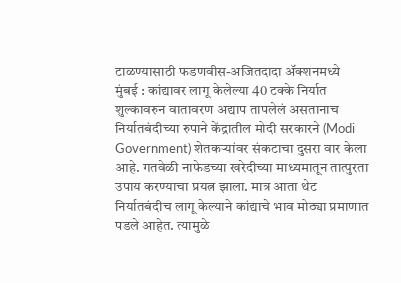टाळण्यासाठी फडणवीस-अजितदादा ॲक्शनमध्ये
मुंबई : कांद्यावर लागू केलेल्या 40 टक्के निर्यात शुल्कावरुन वातावरण अद्याप तापलेलं असतानाच निर्यातबंदीच्या रुपाने केंद्रातील मोदी सरकारने (Modi Government) शेतकऱ्यांवर संकटाचा दुसरा वार केला आहे. गतवेळी नाफेडच्या खरेदीच्या माध्यमातून तात्पुरता उपाय करण्याचा प्रयत्न झाला. मात्र आता थेट निर्यातबंदीच लागू केल्याने कांद्याचे भाव मोठ्या प्रमाणात पडले आहेत. त्यामुळे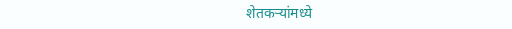शेतकऱ्यांमध्ये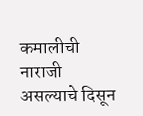कमालीची नाराजी असल्याचे दिसून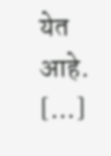येत आहे. […]